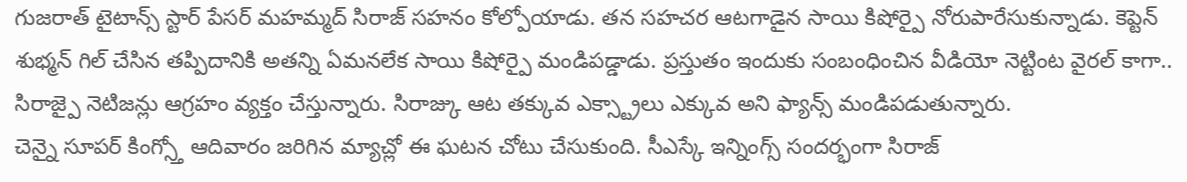గుజరాత్ టైటాన్స్ స్టార్ పేసర్ మహమ్మద్ సిరాజ్ సహనం కోల్పోయాడు. తన సహచర ఆటగాడైన సాయి కిషోర్పై నోరుపారేసుకున్నాడు. కెప్టెన్ శుభ్మన్ గిల్ చేసిన తప్పిదానికి అతన్ని ఏమనలేక సాయి కిషోర్పై మండిపడ్డాడు. ప్రస్తుతం ఇందుకు సంబంధించిన వీడియో నెట్టింట వైరల్ కాగా.. సిరాజ్పై నెటిజన్లు ఆగ్రహం వ్యక్తం చేస్తున్నారు. సిరాజ్కు ఆట తక్కువ ఎక్స్ట్రాలు ఎక్కువ అని ఫ్యాన్స్ మండిపడుతున్నారు.
చెన్నై సూపర్ కింగ్స్తో ఆదివారం జరిగిన మ్యాచ్లో ఈ ఘటన చోటు చేసుకుంది. సీఎస్కే ఇన్నింగ్స్ సందర్భంగా సిరాజ్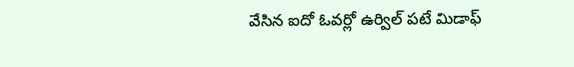వేసిన ఐదో ఓవర్లో ఉర్విల్ పటే మిడాఫ్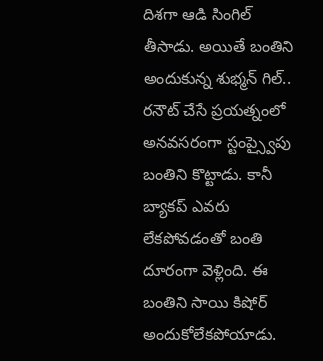దిశగా ఆడి సింగిల్ తీసాడు. అయితే బంతిని అందుకున్న శుభ్మన్ గిల్.. రనౌట్ చేసే ప్రయత్నంలో అనవసరంగా స్టంప్స్వైపు బంతిని కొట్టాడు. కానీ బ్యాకప్ ఎవరు లేకపోవడంతో బంతి దూరంగా వెళ్లింది. ఈ బంతిని సాయి కిషోర్ అందుకోలేకపోయాడు.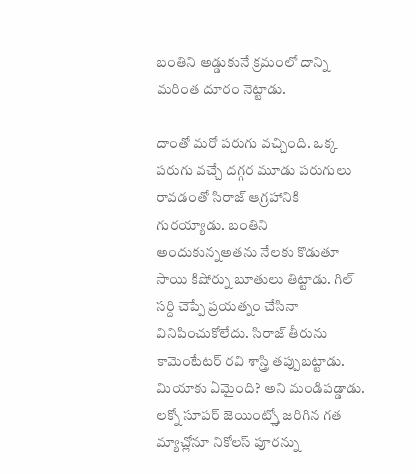బంతిని అడ్డుకునే క్రమంలో దాన్ని మరింత దూరం నెట్టాడు.

దాంతో మరో పరుగు వచ్చింది. ఒక్క పరుగు వచ్చే దగ్గర మూడు పరుగులు రావడంతో సిరాజ్ ఆగ్రహానికి గురయ్యాడు. బంతిని అందుకున్నఅతను నేలకు కొడుతూ సాయి కిషోర్ను బూతులు తిట్టాడు. గిల్ సర్ది చెప్పే ప్రయత్నం చేసినా వినిపించుకోలేదు. సిరాజ్ తీరును కామెంటేటర్ రవి శాస్త్రి తప్పుబట్టాడు. మియాకు ఏమైంది? అని మండిపడ్డాడు. లక్నో సూపర్ జెయింట్స్తో జరిగిన గత మ్యాచ్లోనూ నికోలస్ పూరన్ను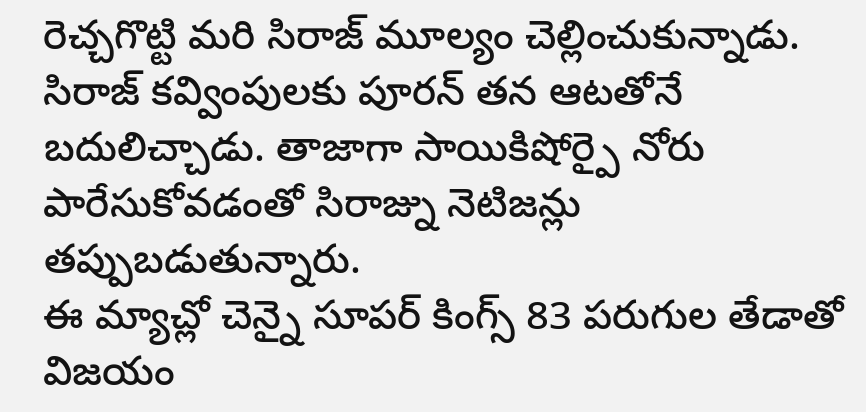రెచ్చగొట్టి మరి సిరాజ్ మూల్యం చెల్లించుకున్నాడు. సిరాజ్ కవ్వింపులకు పూరన్ తన ఆటతోనే బదులిచ్చాడు. తాజాగా సాయికిషోర్పై నోరు పారేసుకోవడంతో సిరాజ్ను నెటిజన్లు తప్పుబడుతున్నారు.
ఈ మ్యాచ్లో చెన్నై సూపర్ కింగ్స్ 83 పరుగుల తేడాతో విజయం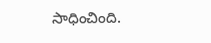సాధించింది.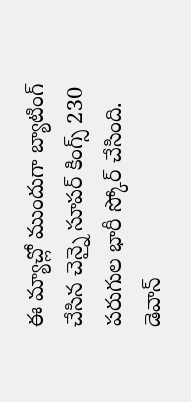ఈ మ్యాచ్లో ముందుగా బ్యాటింగ్ చేసిన చెన్నై సూపర్ కింగ్స్ 230 పరుగుల భారీ స్కోర్ చేసింది. డెవాన్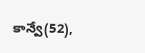కాన్వే(52),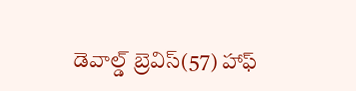డెవాల్డ్ బ్రెవిస్(57) హాఫ్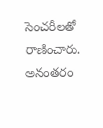సెంచరీలతో రాణించారు. అనంతరం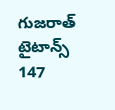గుజరాత్ టైటాన్స్ 147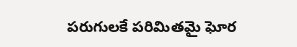పరుగులకే పరిమితమై ఘోర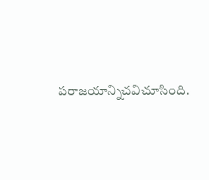పరాజయాన్నిచవిచూసింది.